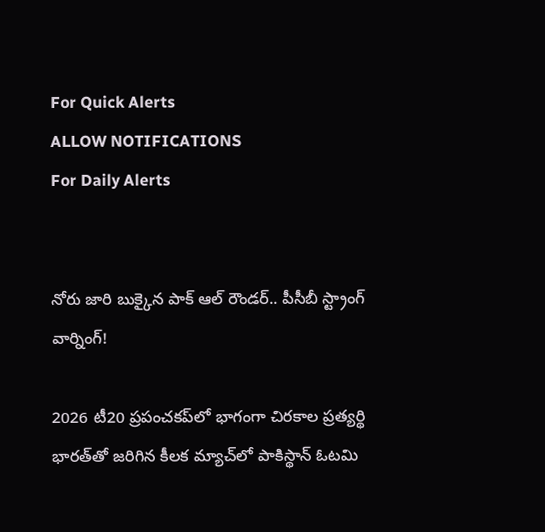For Quick Alerts
ALLOW NOTIFICATIONS
For Daily Alerts


నోరు జారి బుక్కైన పాక్ ఆల్ రౌండర్.. పీసీబీ స్ట్రాంగ్ వార్నింగ్!

2026 టీ20 ప్రపంచకప్‌లో భాగంగా చిరకాల ప్రత్యర్థి భారత్‌తో జరిగిన కీలక మ్యాచ్‌లో పాకిస్థాన్ ఓటమి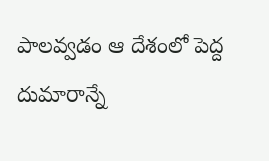పాలవ్వడం ఆ దేశంలో పెద్ద దుమారాన్నే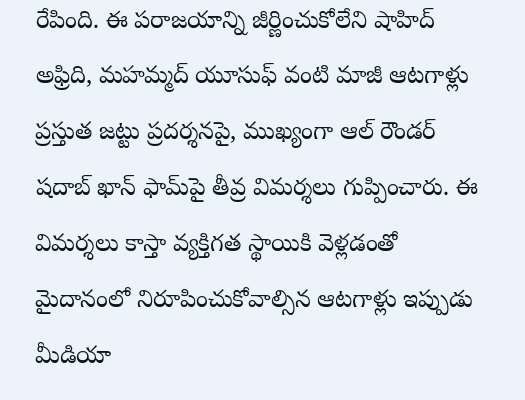రేపింది. ఈ పరాజయాన్ని జీర్ణించుకోలేని షాహిద్ అఫ్రిది, మహమ్మద్ యూసుఫ్ వంటి మాజీ ఆటగాళ్లు ప్రస్తుత జట్టు ప్రదర్శనపై, ముఖ్యంగా ఆల్ రౌండర్ షదాబ్ ఖాన్ ఫామ్‌పై తీవ్ర విమర్శలు గుప్పించారు. ఈ విమర్శలు కాస్తా వ్యక్తిగత స్థాయికి వెళ్లడంతో మైదానంలో నిరూపించుకోవాల్సిన ఆటగాళ్లు ఇప్పుడు మీడియా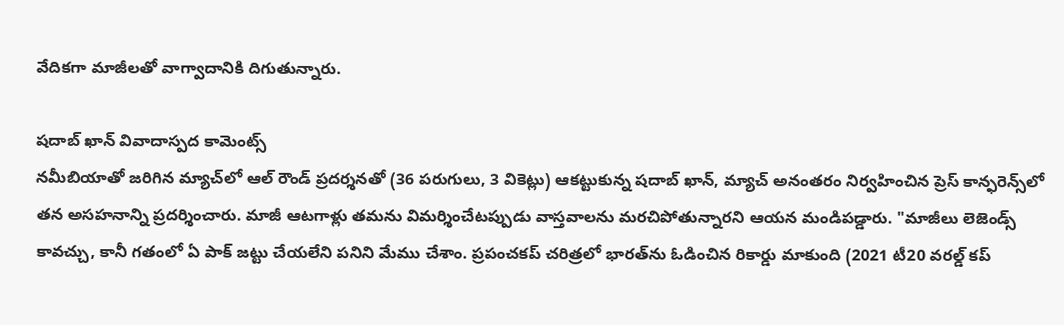వేదికగా మాజీలతో వాగ్వాదానికి దిగుతున్నారు.

షదాబ్ ఖాన్ వివాదాస్పద కామెంట్స్
నమీబియాతో జరిగిన మ్యాచ్‌లో ఆల్ రౌండ్ ప్రదర్శనతో (36 పరుగులు, 3 వికెట్లు) ఆకట్టుకున్న షదాబ్ ఖాన్, మ్యాచ్ అనంతరం నిర్వహించిన ప్రెస్ కాన్ఫరెన్స్‌లో తన అసహనాన్ని ప్రదర్శించారు. మాజీ ఆటగాళ్లు తమను విమర్శించేటప్పుడు వాస్తవాలను మరచిపోతున్నారని ఆయన మండిపడ్డారు. "మాజీలు లెజెండ్స్ కావచ్చు, కానీ గతంలో ఏ పాక్ జట్టు చేయలేని పనిని మేము చేశాం. ప్రపంచకప్ చరిత్రలో భారత్‌ను ఓడించిన రికార్డు మాకుంది (2021 టీ20 వరల్డ్ కప్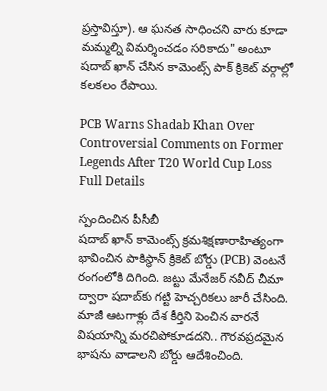ప్రస్తావిస్తూ). ఆ ఘనత సాధించని వారు కూడా మమ్మల్ని విమర్శించడం సరికాదు" అంటూ షదాబ్ ఖాన్ చేసిన కామెంట్స్ పాక్ క్రికెట్ వర్గాల్లో కలకలం రేపాయి.

PCB Warns Shadab Khan Over Controversial Comments on Former Legends After T20 World Cup Loss Full Details

స్పందించిన పీసీబీ
షదాబ్ ఖాన్ కామెంట్స్ క్రమశిక్షణారాహిత్యంగా భావించిన పాకిస్థాన్ క్రికెట్ బోర్డు (PCB) వెంటనే రంగంలోకి దిగింది. జట్టు మేనేజర్ నవీద్ చీమా ద్వారా షదాబ్‌కు గట్టి హెచ్చరికలు జారీ చేసింది. మాజీ ఆటగాళ్లు దేశ కీర్తిని పెంచిన వారనే విషయాన్ని మరచిపోకూడదని.. గౌరవప్రదమైన భాషను వాడాలని బోర్డు ఆదేశించింది.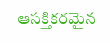ఆసక్తికరమైన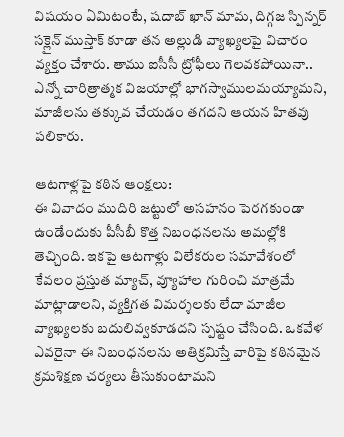విషయం ఏమిటంటే, షదాబ్ ఖాన్ మామ, దిగ్గజ స్పిన్నర్ సక్లైన్ ముస్తాక్ కూడా తన అల్లుడి వ్యాఖ్యలపై విచారం వ్యక్తం చేశారు. తాము ఐసీసీ ట్రోఫీలు గెలవకపోయినా.. ఎన్నో చారిత్రాత్మక విజయాల్లో భాగస్వాములమయ్యామని, మాజీలను తక్కువ చేయడం తగదని ఆయన హితవు పలికారు.

ఆటగాళ్లపై కఠిన ఆంక్షలు:
ఈ వివాదం ముదిరి జట్టులో అసహనం పెరగకుండా ఉండేందుకు పీసీబీ కొత్త నిబంధనలను అమల్లోకి తెచ్చింది. ఇకపై ఆటగాళ్లు విలేకరుల సమావేశంలో కేవలం ప్రస్తుత మ్యాచ్, వ్యూహాల గురించి మాత్రమే మాట్లాడాలని, వ్యక్తిగత విమర్శలకు లేదా మాజీల వ్యాఖ్యలకు బదులివ్వకూడదని స్పష్టం చేసింది. ఒకవేళ ఎవరైనా ఈ నిబంధనలను అతిక్రమిస్తే వారిపై కఠినమైన క్రమశిక్షణ చర్యలు తీసుకుంటామని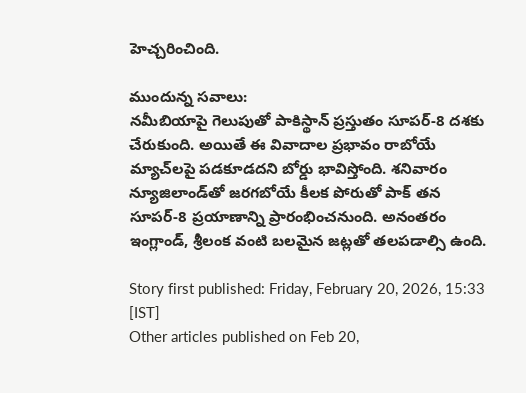హెచ్చరించింది.

ముందున్న సవాలు:
నమీబియాపై గెలుపుతో పాకిస్థాన్ ప్రస్తుతం సూపర్-8 దశకు చేరుకుంది. అయితే ఈ వివాదాల ప్రభావం రాబోయే మ్యాచ్‌లపై పడకూడదని బోర్డు భావిస్తోంది. శనివారం న్యూజిలాండ్‌తో జరగబోయే కీలక పోరుతో పాక్ తన సూపర్-8 ప్రయాణాన్ని ప్రారంభించనుంది. అనంతరం ఇంగ్లాండ్, శ్రీలంక వంటి బలమైన జట్లతో తలపడాల్సి ఉంది.

Story first published: Friday, February 20, 2026, 15:33 [IST]
Other articles published on Feb 20,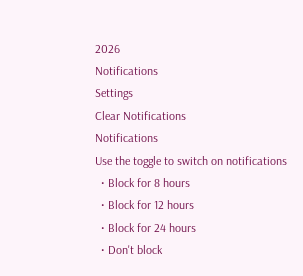2026
Notifications
Settings
Clear Notifications
Notifications
Use the toggle to switch on notifications
  • Block for 8 hours
  • Block for 12 hours
  • Block for 24 hours
  • Don't block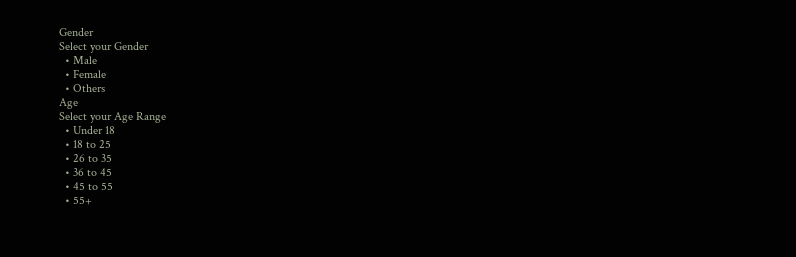Gender
Select your Gender
  • Male
  • Female
  • Others
Age
Select your Age Range
  • Under 18
  • 18 to 25
  • 26 to 35
  • 36 to 45
  • 45 to 55
  • 55+